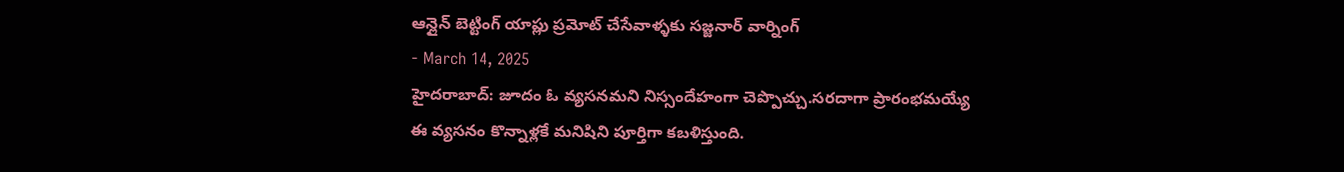ఆన్లైన్ బెట్టింగ్ యాప్లు ప్రమోట్ చేసేవాళ్ళకు సజ్జనార్ వార్నింగ్
- March 14, 2025
హైదరాబాద్: జూదం ఓ వ్యసనమని నిస్సందేహంగా చెప్పొచ్చు.సరదాగా ప్రారంభమయ్యే ఈ వ్యసనం కొన్నాళ్లకే మనిషిని పూర్తిగా కబళిస్తుంది.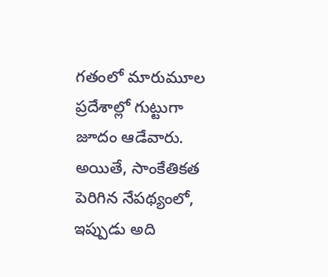గతంలో మారుమూల ప్రదేశాల్లో గుట్టుగా జూదం ఆడేవారు. అయితే, సాంకేతికత పెరిగిన నేపథ్యంలో, ఇప్పుడు అది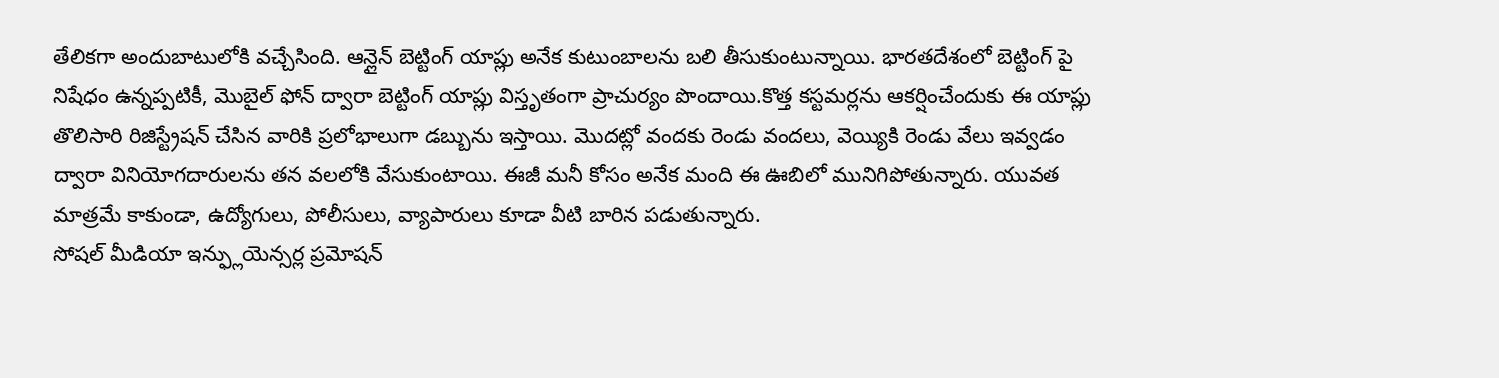తేలికగా అందుబాటులోకి వచ్చేసింది. ఆన్లైన్ బెట్టింగ్ యాప్లు అనేక కుటుంబాలను బలి తీసుకుంటున్నాయి. భారతదేశంలో బెట్టింగ్ పై నిషేధం ఉన్నప్పటికీ, మొబైల్ ఫోన్ ద్వారా బెట్టింగ్ యాప్లు విస్తృతంగా ప్రాచుర్యం పొందాయి.కొత్త కస్టమర్లను ఆకర్షించేందుకు ఈ యాప్లు తొలిసారి రిజిస్ట్రేషన్ చేసిన వారికి ప్రలోభాలుగా డబ్బును ఇస్తాయి. మొదట్లో వందకు రెండు వందలు, వెయ్యికి రెండు వేలు ఇవ్వడం ద్వారా వినియోగదారులను తన వలలోకి వేసుకుంటాయి. ఈజీ మనీ కోసం అనేక మంది ఈ ఊబిలో మునిగిపోతున్నారు. యువత మాత్రమే కాకుండా, ఉద్యోగులు, పోలీసులు, వ్యాపారులు కూడా వీటి బారిన పడుతున్నారు.
సోషల్ మీడియా ఇన్ఫ్లుయెన్సర్ల ప్రమోషన్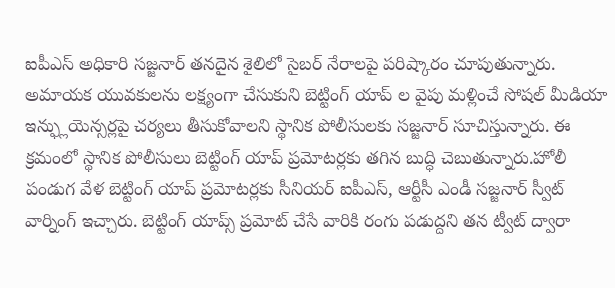ఐపీఎస్ అధికారి సజ్జనార్ తనదైన శైలిలో సైబర్ నేరాలపై పరిష్కారం చూపుతున్నారు. అమాయక యువకులను లక్ష్యంగా చేసుకుని బెట్టింగ్ యాప్ ల వైపు మళ్లించే సోషల్ మీడియా ఇన్ఫ్లుయెన్సర్లపై చర్యలు తీసుకోవాలని స్థానిక పోలీసులకు సజ్జనార్ సూచిస్తున్నారు. ఈ క్రమంలో స్థానిక పోలీసులు బెట్టింగ్ యాప్ ప్రమోటర్లకు తగిన బుద్ధి చెబుతున్నారు.హోలీ పండుగ వేళ బెట్టింగ్ యాప్ ప్రమోటర్లకు సీనియర్ ఐపీఎస్, ఆర్టీసీ ఎండీ సజ్జనార్ స్వీట్ వార్నింగ్ ఇచ్చారు. బెట్టింగ్ యాప్స్ ప్రమోట్ చేసే వారికి రంగు పడుద్దని తన ట్వీట్ ద్వారా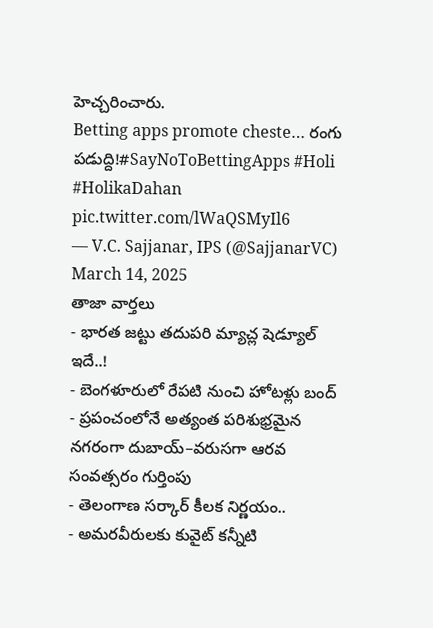హెచ్చరించారు.
Betting apps promote cheste… రంగు పడుద్ది!#SayNoToBettingApps #Holi #HolikaDahan pic.twitter.com/lWaQSMyIl6
— V.C. Sajjanar, IPS (@SajjanarVC) March 14, 2025
తాజా వార్తలు
- భారత జట్టు తదుపరి మ్యాచ్ల షెడ్యూల్ ఇదే..!
- బెంగళూరులో రేపటి నుంచి హోటళ్లు బంద్
- ప్రపంచంలోనే అత్యంత పరిశుభ్రమైన నగరంగా దుబాయ్–వరుసగా ఆరవ సంవత్సరం గుర్తింపు
- తెలంగాణ సర్కార్ కీలక నిర్ణయం..
- అమరవీరులకు కువైట్ కన్నీటి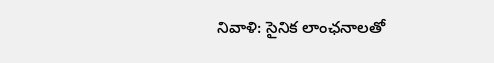నివాళి: సైనిక లాంఛనాలతో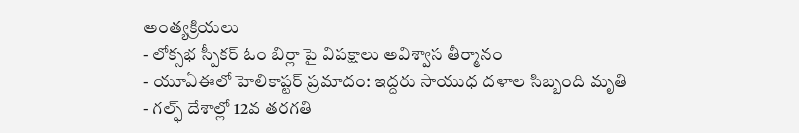అంత్యక్రియలు
- లోక్సభ స్పీకర్ ఓం బిర్లా పై విపక్షాలు అవిశ్వాస తీర్మానం
- యూఏఈలో హెలికాప్టర్ ప్రమాదం: ఇద్దరు సాయుధ దళాల సిబ్బంది మృతి
- గల్ఫ్ దేశాల్లో 12వ తరగతి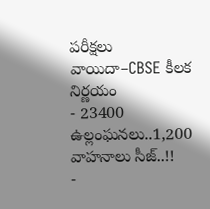పరీక్షలు వాయిదా–CBSE కీలక నిర్ణయం
- 23400 ఉల్లంఘనలు..1,200 వాహనాలు సీజ్..!!
-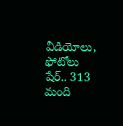వీడియోలు, ఫోటోలు షేర్.. 313 మంది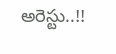అరెస్టు..!!